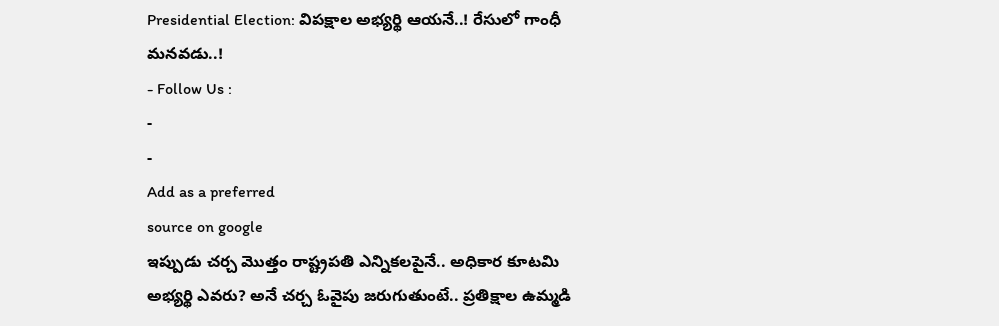Presidential Election: విపక్షాల అభ్యర్థి ఆయనే..! రేసులో గాంధీ మనవడు..!
- Follow Us :
-
-
Add as a preferred
source on google
ఇప్పుడు చర్చ మొత్తం రాష్ట్రపతి ఎన్నికలపైనే.. అధికార కూటమి అభ్యర్థి ఎవరు? అనే చర్చ ఓవైపు జరుగుతుంటే.. ప్రతిక్షాల ఉమ్మడి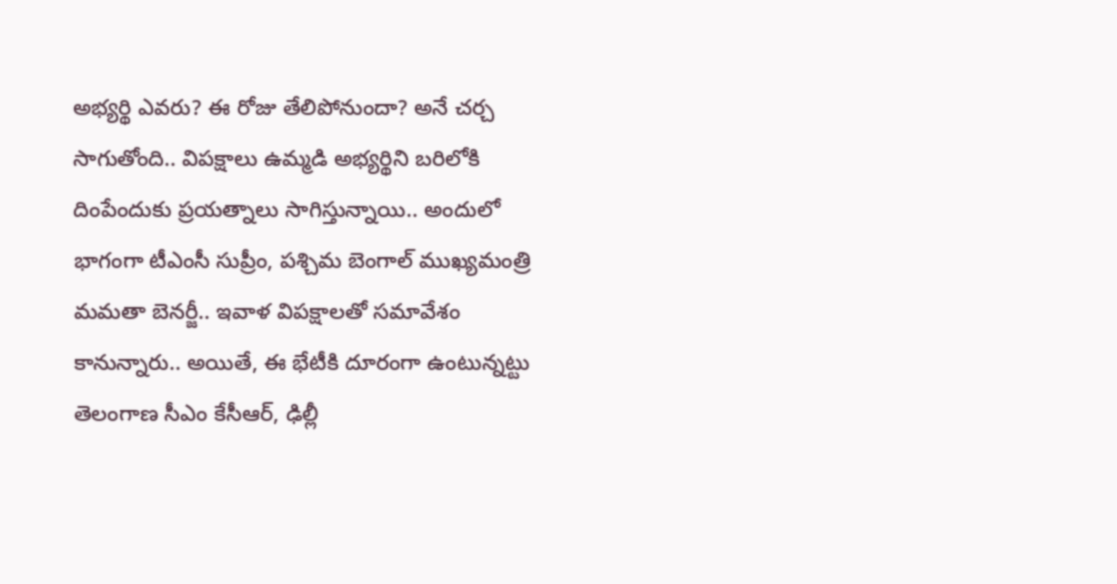అభ్యర్థి ఎవరు? ఈ రోజు తేలిపోనుందా? అనే చర్చ సాగుతోంది.. విపక్షాలు ఉమ్మడి అభ్యర్థిని బరిలోకి దింపేందుకు ప్రయత్నాలు సాగిస్తున్నాయి.. అందులో భాగంగా టీఎంసీ సుప్రీం, పశ్చిమ బెంగాల్ ముఖ్యమంత్రి మమతా బెనర్జీ.. ఇవాళ విపక్షాలతో సమావేశం కానున్నారు.. అయితే, ఈ భేటీకి దూరంగా ఉంటున్నట్టు తెలంగాణ సీఎం కేసీఆర్, ఢిల్లీ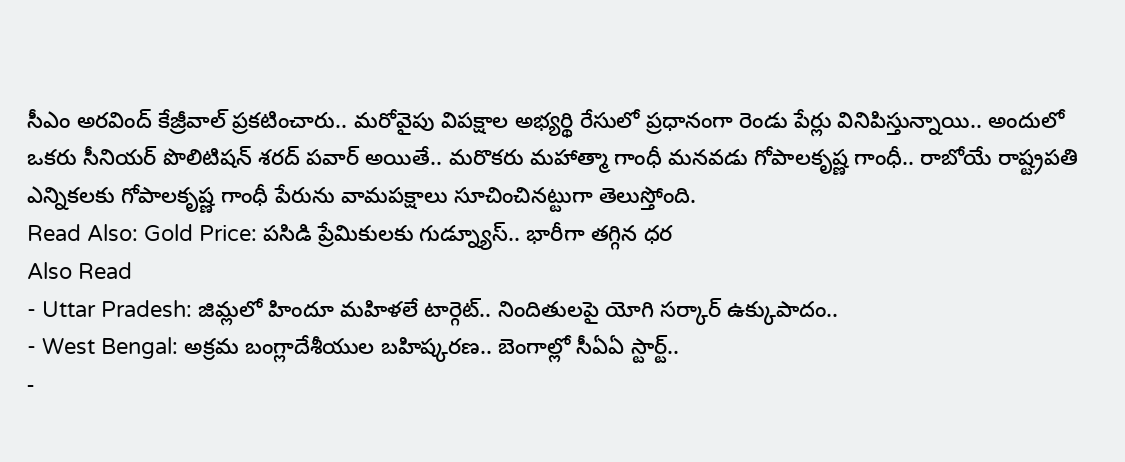సీఎం అరవింద్ కేజ్రీవాల్ ప్రకటించారు.. మరోవైపు విపక్షాల అభ్యర్థి రేసులో ప్రధానంగా రెండు పేర్లు వినిపిస్తున్నాయి.. అందులో ఒకరు సీనియర్ పొలిటిషన్ శరద్ పవార్ అయితే.. మరొకరు మహాత్మా గాంధీ మనవడు గోపాలకృష్ణ గాంధీ.. రాబోయే రాష్ట్రపతి ఎన్నికలకు గోపాలకృష్ణ గాంధీ పేరును వామపక్షాలు సూచించినట్టుగా తెలుస్తోంది.
Read Also: Gold Price: పసిడి ప్రేమికులకు గుడ్న్యూస్.. భారీగా తగ్గిన ధర
Also Read
- Uttar Pradesh: జిమ్లలో హిందూ మహిళలే టార్గెట్.. నిందితులపై యోగి సర్కార్ ఉక్కుపాదం..
- West Bengal: అక్రమ బంగ్లాదేశీయుల బహిష్కరణ.. బెంగాల్లో సీఏఏ స్టార్ట్..
-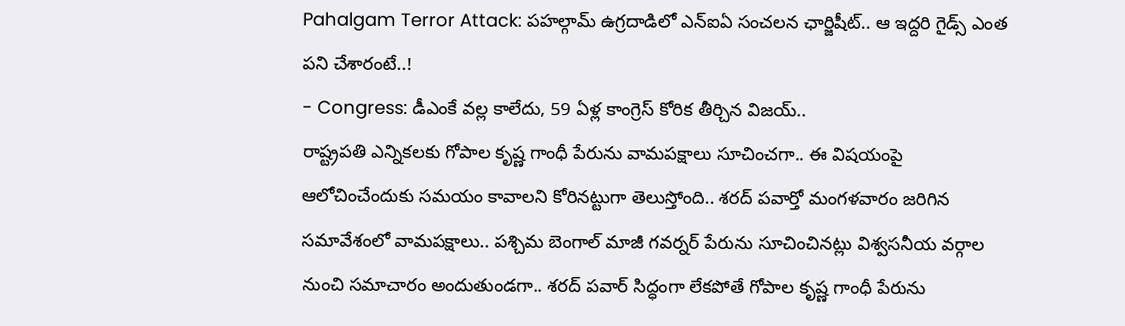Pahalgam Terror Attack: పహల్గామ్ ఉగ్రదాడిలో ఎన్ఐఏ సంచలన ఛార్జిషీట్.. ఆ ఇద్దరి గైడ్స్ ఎంత పని చేశారంటే..!
- Congress: డీఎంకే వల్ల కాలేదు, 59 ఏళ్ల కాంగ్రెస్ కోరిక తీర్చిన విజయ్..
రాష్ట్రపతి ఎన్నికలకు గోపాల కృష్ణ గాంధీ పేరును వామపక్షాలు సూచించగా.. ఈ విషయంపై ఆలోచించేందుకు సమయం కావాలని కోరినట్టుగా తెలుస్తోంది.. శరద్ పవార్తో మంగళవారం జరిగిన సమావేశంలో వామపక్షాలు.. పశ్చిమ బెంగాల్ మాజీ గవర్నర్ పేరును సూచించినట్లు విశ్వసనీయ వర్గాల నుంచి సమాచారం అందుతుండగా.. శరద్ పవార్ సిద్ధంగా లేకపోతే గోపాల కృష్ణ గాంధీ పేరును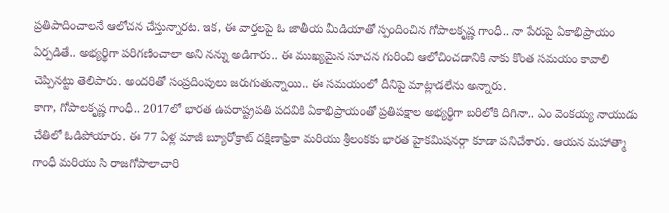ప్రతిపాదించాలనే ఆలోచన చేస్తున్నారట. ఇక, ఈ వార్తలపై ఓ జాతీయ మీడియాతో స్పందించిన గోపాలకృష్ణ గాంధీ.. నా పేరుపై ఏకాభిప్రాయం ఏర్పడితే.. అభ్యర్థిగా పరిగణించాలా అని నన్ను అడిగారు.. ఈ ముఖ్యమైన సూచన గురించి ఆలోచించడానికి నాకు కొంత సమయం కావాలి చెప్పినట్టు తెలిపారు. అందరితో సంప్రదింపులు జరుగుతున్నాయి.. ఈ సమయంలో దీనిపై మాట్లాడలేను అన్నారు.
కాగా, గోపాలకృష్ణ గాంధీ.. 2017లో భారత ఉపరాష్ట్రపతి పదవికి ఏకాభిప్రాయంతో ప్రతిపక్షాల అభ్యర్థిగా బరిలోకి దిగినా.. ఎం వెంకయ్య నాయుడు చేతిలో ఓడిపోయారు. ఈ 77 ఏళ్ల మాజీ బ్యూరోక్రాట్ దక్షిణాఫ్రికా మరియు శ్రీలంకకు భారత హైకమిషనర్గా కూడా పనిచేశారు. ఆయన మహాత్మా గాంధీ మరియు సి రాజగోపాలాచారి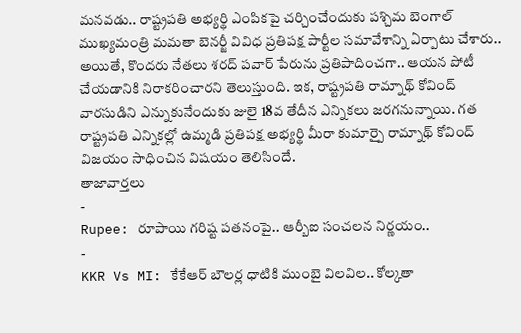మనవడు.. రాష్ట్రపతి అభ్యర్థి ఎంపికపై చర్చించేందుకు పశ్చిమ బెంగాల్ ముఖ్యమంత్రి మమతా బెనర్జీ వివిధ ప్రతిపక్ష పార్టీల సమావేశాన్ని ఏర్పాటు చేశారు.. అయితే, కొందరు నేతలు శరద్ పవార్ పేరును ప్రతిపాదించగా.. ఆయన పోటీ చేయడానికి నిరాకరించారని తెలుస్తుంది. ఇక, రాష్ట్రపతి రామ్నాథ్ కోవింద్ వారసుడిని ఎన్నుకునేందుకు జులై 18వ తేదీన ఎన్నికలు జరగనున్నాయి. గత రాష్ట్రపతి ఎన్నికల్లో ఉమ్మడి ప్రతిపక్ష అభ్యర్థి మీరా కుమార్పై రామ్నాథ్ కోవింద్ విజయం సాధించిన విషయం తెలిసిందే.
తాజావార్తలు
-
Rupee: రూపాయి గరిష్ట పతనంపై.. ఆర్బీఐ సంచలన నిర్ణయం..
-
KKR Vs MI: కేకేఆర్ బౌలర్ల ధాటికి ముంబై విలవిల.. కోల్కతా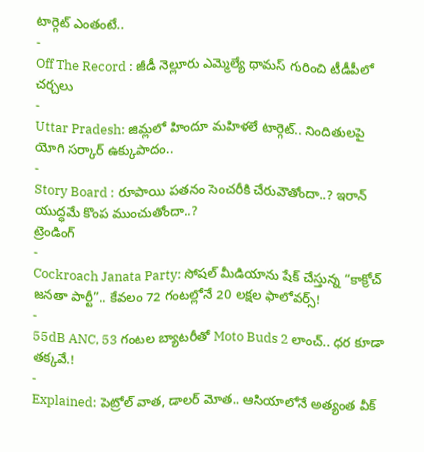టార్గెట్ ఎంతంటే..
-
Off The Record : జీడీ నెల్లూరు ఎమ్మెల్యే థామస్ గురించి టీడీపీలో చర్చలు
-
Uttar Pradesh: జిమ్లలో హిందూ మహిళలే టార్గెట్.. నిందితులపై యోగి సర్కార్ ఉక్కుపాదం..
-
Story Board : రూపాయి పతనం సెంచరీకి చేరువౌతోందా..? ఇరాన్ యుద్ధమే కొంప ముంచుతోందా..?
ట్రెండింగ్
-
Cockroach Janata Party: సోషల్ మీడియాను షేక్ చేస్తున్న “కాక్రోచ్ జనతా పార్టీ”.. కేవలం 72 గంటల్లోనే 20 లక్షల ఫాలోవర్స్!
-
55dB ANC, 53 గంటల బ్యాటరీతో Moto Buds 2 లాంచ్.. ధర కూడా తక్కవే.!
-
Explained: పెట్రోల్ వాత, డాలర్ మోత.. ఆసియాలోనే అత్యంత వీక్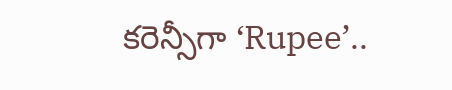కరెన్సీగా ‘Rupee’..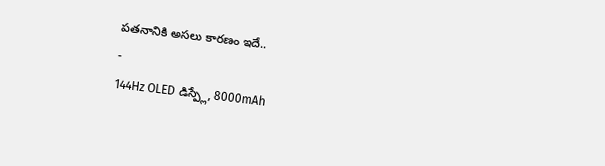పతనానికి అసలు కారణం ఇదే..
-
144Hz OLED డిస్ప్లే, 8000mAh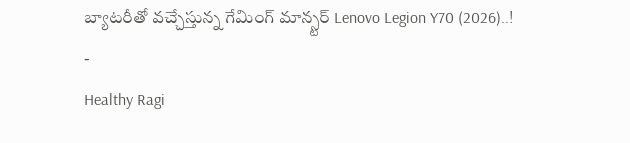బ్యాటరీతో వచ్చేస్తున్న గేమింగ్ మాన్స్టర్ Lenovo Legion Y70 (2026)..!
-
Healthy Ragi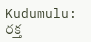Kudumulu: రక్త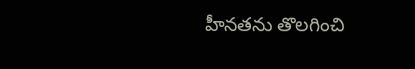హీనతను తొలగించి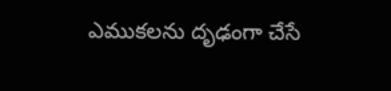ఎముకలను దృఢంగా చేసే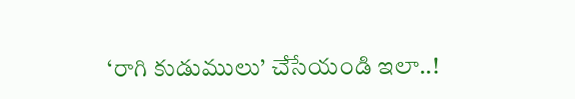‘రాగి కుడుములు’ చేసేయండి ఇలా..!